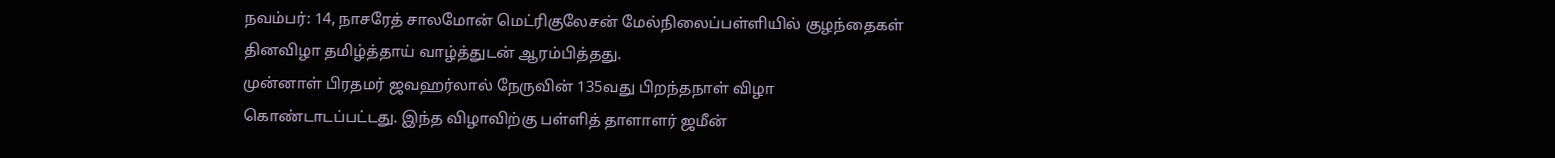நவம்பர்: 14, நாசரேத் சாலமோன் மெட்ரிகுலேசன் மேல்நிலைப்பள்ளியில் குழந்தைகள் தினவிழா தமிழ்த்தாய் வாழ்த்துடன் ஆரம்பித்தது.
முன்னாள் பிரதமர் ஜவஹர்லால் நேருவின் 135வது பிறந்தநாள் விழா கொண்டாடப்பட்டது. இந்த விழாவிற்கு பள்ளித் தாளாளர் ஜமீன்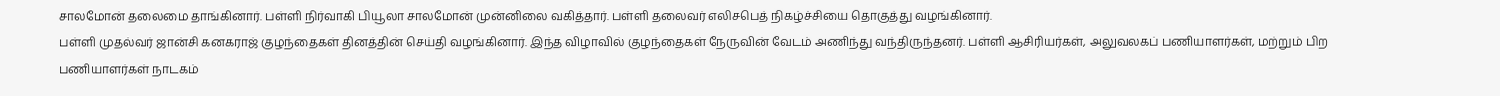சாலமோன் தலைமை தாங்கினார். பள்ளி நிர்வாகி பியூலா சாலமோன் முன்னிலை வகித்தார். பள்ளி தலைவர் எலிசபெத் நிகழ்ச்சியை தொகுத்து வழங்கினார்.
பள்ளி முதல்வர் ஜான்சி கனகராஜ் குழந்தைகள் தினத்தின் செய்தி வழங்கினார். இந்த விழாவில் குழந்தைகள் நேருவின் வேடம் அணிந்து வந்திருந்தனர். பள்ளி ஆசிரியர்கள், அலுவலகப் பணியாளர்கள், மற்றும் பிற பணியாளர்கள் நாடகம்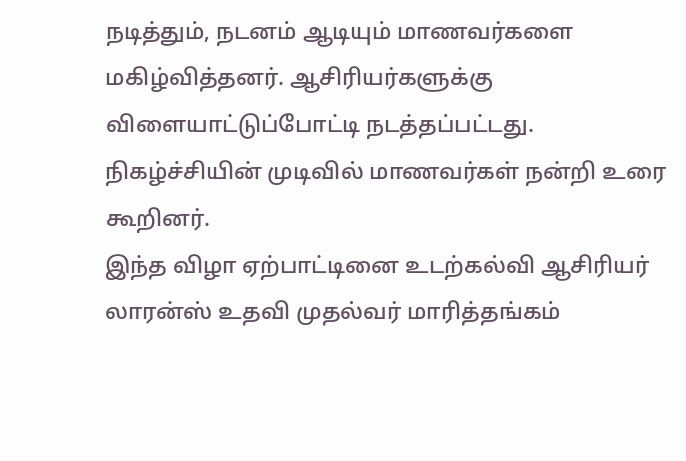நடித்தும், நடனம் ஆடியும் மாணவர்களை மகிழ்வித்தனர். ஆசிரியர்களுக்கு விளையாட்டுப்போட்டி நடத்தப்பட்டது. நிகழ்ச்சியின் முடிவில் மாணவர்கள் நன்றி உரை கூறினர்.
இந்த விழா ஏற்பாட்டினை உடற்கல்வி ஆசிரியர் லாரன்ஸ் உதவி முதல்வர் மாரித்தங்கம்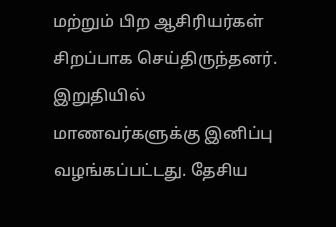மற்றும் பிற ஆசிரியர்கள் சிறப்பாக செய்திருந்தனர். இறுதியில் மாணவர்களுக்கு இனிப்பு வழங்கப்பட்டது. தேசிய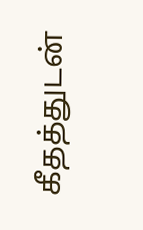கீதத்துடன்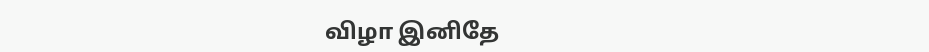விழா இனிதே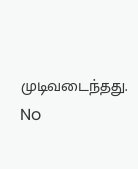முடிவடைந்தது.
No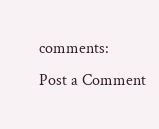comments:
Post a Comment